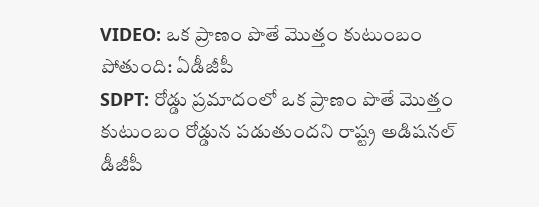VIDEO: ఒక ప్రాణం పొతే మొత్తం కుటుంబం పోతుంది: ఏడీజీపీ
SDPT: రోడ్డు ప్రమాదంలో ఒక ప్రాణం పొతే మొత్తం కుటుంబం రోడ్డున పడుతుందని రాష్ట్ర అడిషనల్ డీజీపీ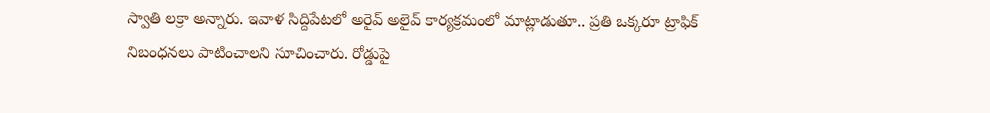స్వాతి లక్రా అన్నారు. ఇవాళ సిద్దిపేటలో అరైవ్ అలైవ్ కార్యక్రమంలో మాట్లాడుతూ.. ప్రతి ఒక్కరూ ట్రాఫిక్ నిబంధనలు పాటించాలని సూచించారు. రోడ్డుపై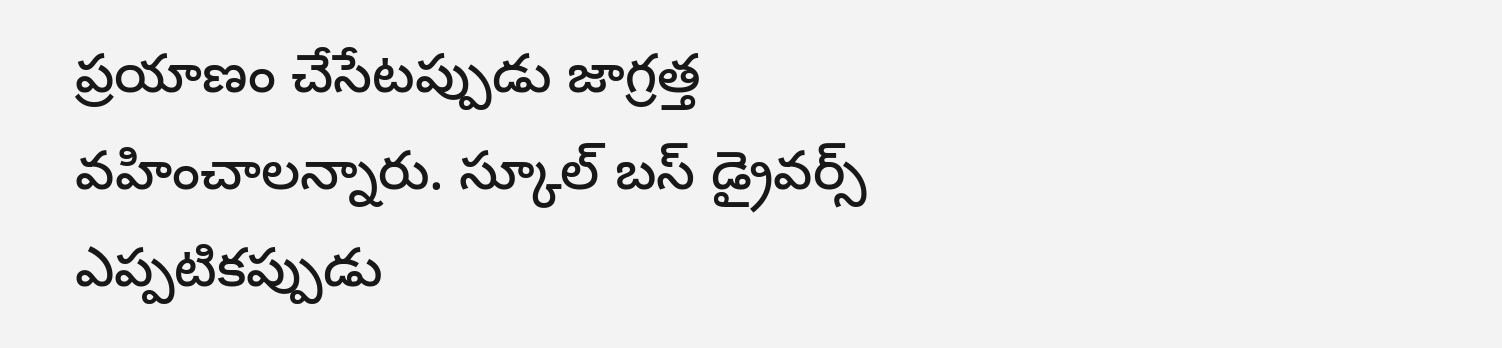ప్రయాణం చేసేటప్పుడు జాగ్రత్త వహించాలన్నారు. స్కూల్ బస్ డ్రైవర్స్ ఎప్పటికప్పుడు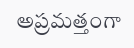అప్రమత్తంగా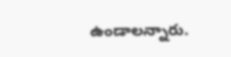ఉండాలన్నారు.